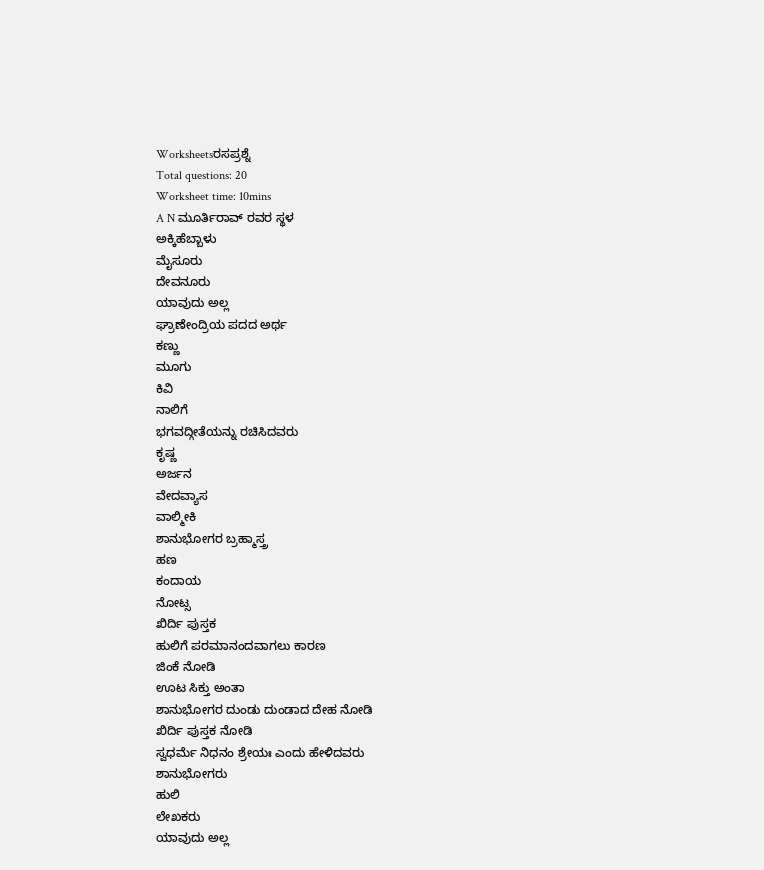Worksheetsರಸಪ್ರಶ್ನೆ
Total questions: 20
Worksheet time: 10mins
A N ಮೂರ್ತಿರಾವ್ ರವರ ಸ್ಥಳ
ಅಕ್ಕಿಹೆಬ್ಬಾಳು
ಮೈಸೂರು
ದೇವನೂರು
ಯಾವುದು ಅಲ್ಲ
ಘ್ರಾಣೇಂದ್ರಿಯ ಪದದ ಅರ್ಥ
ಕಣ್ಣು
ಮೂಗು
ಕಿವಿ
ನಾಲಿಗೆ
ಭಗವದ್ಗೀತೆಯನ್ನು ರಚಿಸಿದವರು
ಕೃಷ್ಣ
ಅರ್ಜನ
ವೇದವ್ಯಾಸ
ವಾಲ್ಮೀಕಿ
ಶಾನುಭೋಗರ ಬ್ರಹ್ಮಾಸ್ತ್ರ
ಹಣ
ಕಂದಾಯ
ನೋಟ್ಸ
ಖಿರ್ದಿ ಪುಸ್ತಕ
ಹುಲಿಗೆ ಪರಮಾನಂದವಾಗಲು ಕಾರಣ
ಜಿಂಕೆ ನೋಡಿ
ಊಟ ಸಿಕ್ತು ಅಂತಾ
ಶಾನುಭೋಗರ ದುಂಡು ದುಂಡಾದ ದೇಹ ನೋಡಿ
ಖಿರ್ದಿ ಪುಸ್ತಕ ನೋಡಿ
ಸ್ವಧರ್ಮೆ ನಿಧನಂ ಶ್ರೇಯಃ ಎಂದು ಹೇಳಿದವರು
ಶಾನುಭೋಗರು
ಹುಲಿ
ಲೇಖಕರು
ಯಾವುದು ಅಲ್ಲ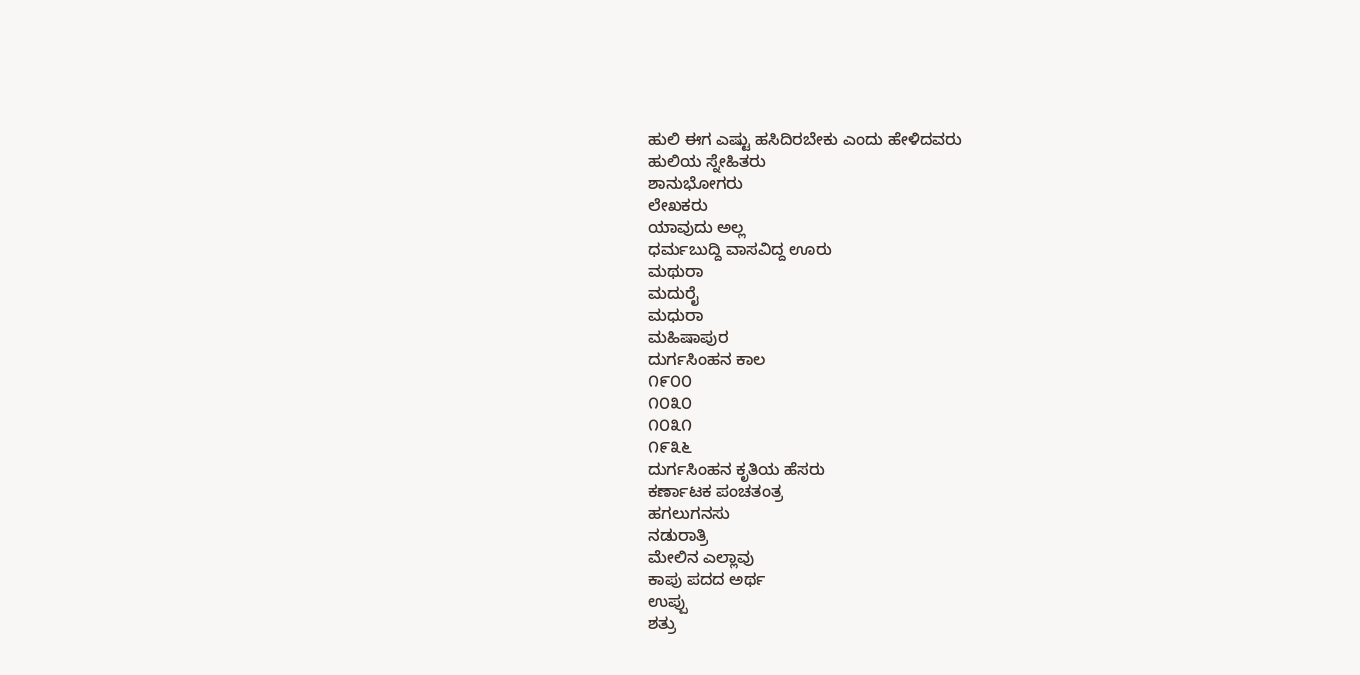ಹುಲಿ ಈಗ ಎಷ್ಟು ಹಸಿದಿರಬೇಕು ಎಂದು ಹೇಳಿದವರು
ಹುಲಿಯ ಸ್ನೇಹಿತರು
ಶಾನುಭೋಗರು
ಲೇಖಕರು
ಯಾವುದು ಅಲ್ಲ
ಧರ್ಮಬುದ್ದಿ ವಾಸವಿದ್ದ ಊರು
ಮಥುರಾ
ಮದುರೈ
ಮಧುರಾ
ಮಹಿಷಾಪುರ
ದುರ್ಗಸಿಂಹನ ಕಾಲ
೧೯೦೦
೧೦೩೦
೧೦೩೧
೧೯೩೬
ದುರ್ಗಸಿಂಹನ ಕೃತಿಯ ಹೆಸರು
ಕರ್ಣಾಟಕ ಪಂಚತಂತ್ರ
ಹಗಲುಗನಸು
ನಡುರಾತ್ರಿ
ಮೇಲಿನ ಎಲ್ಲಾವು
ಕಾಪು ಪದದ ಅರ್ಥ
ಉಪ್ಪು
ಶತ್ರು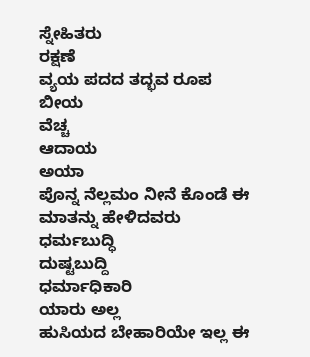ಸ್ನೇಹಿತರು
ರಕ್ಷಣೆ
ವ್ಯಯ ಪದದ ತದ್ಭವ ರೂಪ
ಬೀಯ
ವೆಚ್ಚ
ಆದಾಯ
ಅಯಾ
ಪೊನ್ನ ನೆಲ್ಲಮಂ ನೀನೆ ಕೊಂಡೆ ಈ ಮಾತನ್ನು ಹೇಳಿದವರು
ಧರ್ಮಬುದ್ಧಿ
ದುಷ್ಟಬುದ್ದಿ
ಧರ್ಮಾಧಿಕಾರಿ
ಯಾರು ಅಲ್ಲ
ಹುಸಿಯದ ಬೇಹಾರಿಯೇ ಇಲ್ಲ ಈ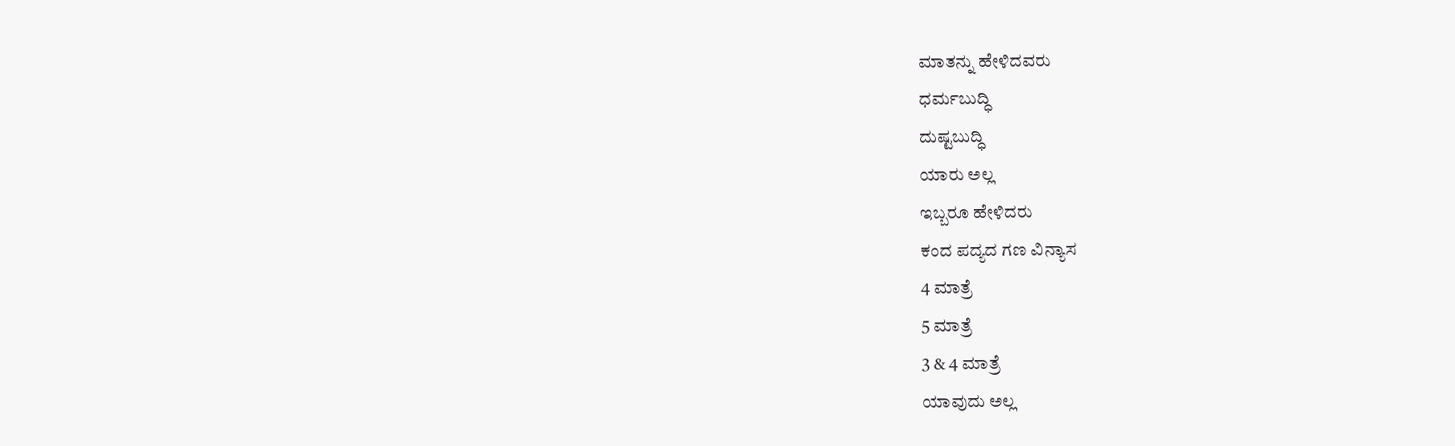ಮಾತನ್ನು ಹೇಳಿದವರು
ಧರ್ಮಬುದ್ಧಿ
ದುಷ್ಟಬುದ್ಧಿ
ಯಾರು ಅಲ್ಲ
ಇಬ್ಬರೂ ಹೇಳಿದರು
ಕಂದ ಪದ್ಯದ ಗಣ ವಿನ್ಯಾಸ
4 ಮಾತ್ರೆ
5 ಮಾತ್ರೆ
3 & 4 ಮಾತ್ರೆ
ಯಾವುದು ಅಲ್ಲ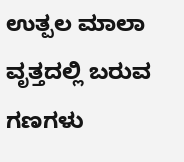ಉತ್ಪಲ ಮಾಲಾ ವೃತ್ತದಲ್ಲಿ ಬರುವ ಗಣಗಳು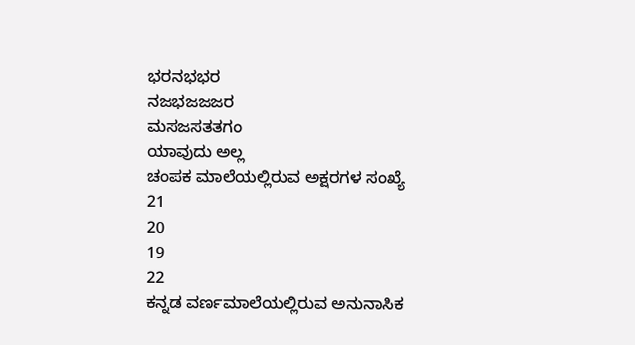ಭರನಭಭರ
ನಜಭಜಜಜರ
ಮಸಜಸತತಗಂ
ಯಾವುದು ಅಲ್ಲ
ಚಂಪಕ ಮಾಲೆಯಲ್ಲಿರುವ ಅಕ್ಷರಗಳ ಸಂಖ್ಯೆ
21
20
19
22
ಕನ್ನಡ ವರ್ಣಮಾಲೆಯಲ್ಲಿರುವ ಅನುನಾಸಿಕ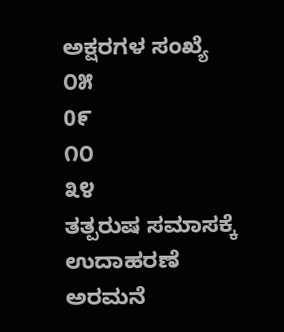ಅಕ್ಷರಗಳ ಸಂಖ್ಯೆ
೦೫
0೯
೧೦
೩೪
ತತ್ಪರುಷ ಸಮಾಸಕ್ಕೆ ಉದಾಹರಣೆ
ಅರಮನೆ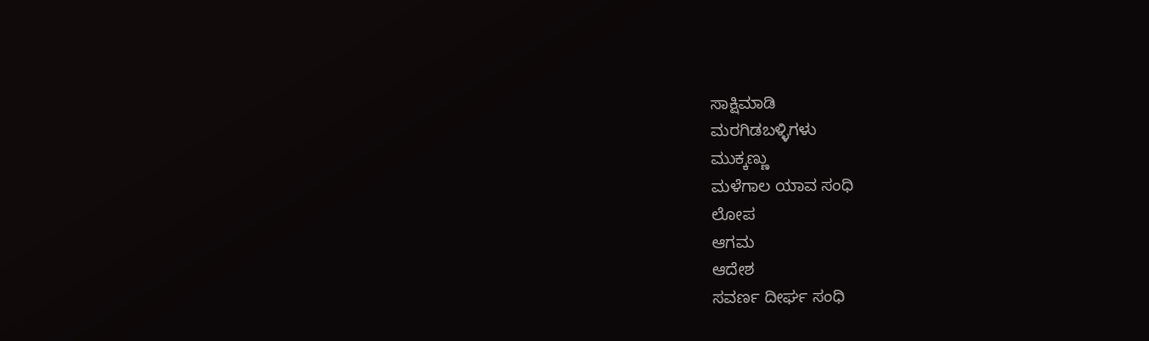ಸಾಕ್ಷಿಮಾಡಿ
ಮರಗಿಡಬಳ್ಳಿಗಳು
ಮುಕ್ಕಣ್ಣು
ಮಳೆಗಾಲ ಯಾವ ಸಂಧಿ
ಲೋಪ
ಆಗಮ
ಆದೇಶ
ಸವರ್ಣ ದೀರ್ಘ ಸಂಧಿ